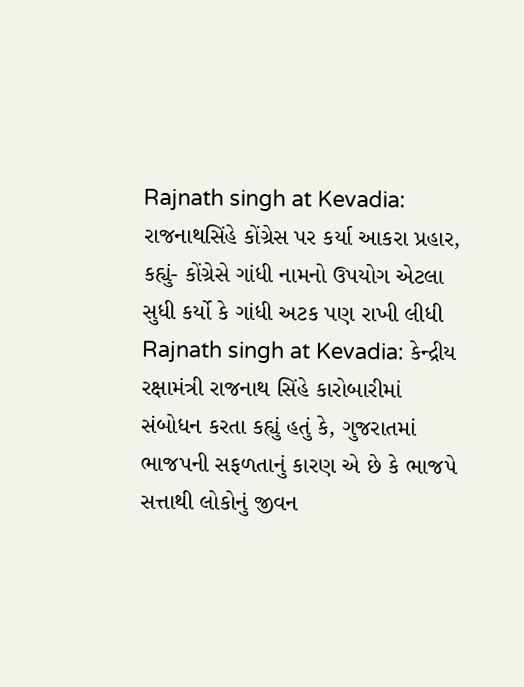Rajnath singh at Kevadia: રાજનાથસિંહે કોંગ્રેસ પર કર્યા આકરા પ્રહાર, કહ્યું- કોંગ્રેસે ગાંધી નામનો ઉપયોગ એટલા સુધી કર્યો કે ગાંધી અટક પણ રાખી લીધી
Rajnath singh at Kevadia: કેન્દ્રીય રક્ષામંત્રી રાજનાથ સિંહે કારોબારીમાં સંબોધન કરતા કહ્યું હતું કે, ગુજરાતમાં ભાજપની સફળતાનું કારણ એ છે કે ભાજપે સત્તાથી લોકોનું જીવન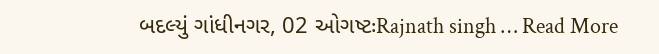બદલ્યું ગાંધીનગર, 02 ઓગષ્ટઃRajnath singh … Read More